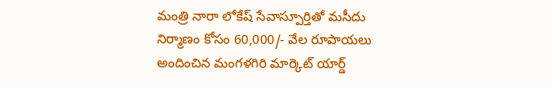మంత్రి నారా లోకేష్ సేవాస్పూర్తితో మసీదు నిర్మాణం కోసం 60,000/- వేల రూపాయలు అందించిన మంగళగిరి మార్కెట్ యార్డ్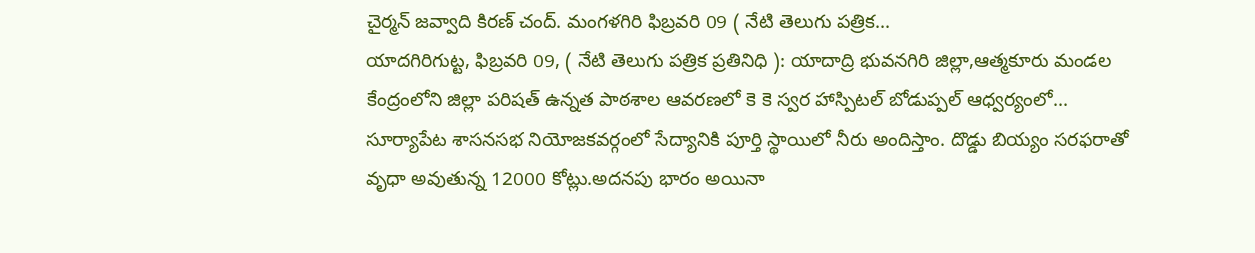చైర్మన్ జవ్వాది కిరణ్ చంద్. మంగళగిరి ఫిబ్రవరి 09 ( నేటి తెలుగు పత్రిక...
యాదగిరిగుట్ట, ఫిబ్రవరి 09, ( నేటి తెలుగు పత్రిక ప్రతినిధి ): యాదాద్రి భువనగిరి జిల్లా,ఆత్మకూరు మండల కేంద్రంలోని జిల్లా పరిషత్ ఉన్నత పాఠశాల ఆవరణలో కె కె స్వర హాస్పిటల్ బోడుప్పల్ ఆధ్వర్యంలో...
సూర్యాపేట శాసనసభ నియోజకవర్గంలో సేద్యానికి పూర్తి స్థాయిలో నీరు అందిస్తాం. దొడ్డు బియ్యం సరఫరాతో వృధా అవుతున్న 12000 కోట్లు.అదనపు భారం అయినా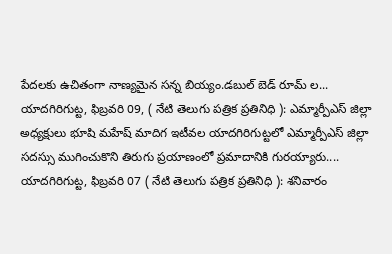పేదలకు ఉచితంగా నాణ్యమైన సన్న బియ్యం.డబుల్ బెడ్ రూమ్ ల...
యాదగిరిగుట్ట, ఫిబ్రవరి 09, ( నేటి తెలుగు పత్రిక ప్రతినిధి ): ఎమ్మార్పీఎస్ జిల్లా అధ్యక్షులు భూషి మహేష్ మాదిగ ఇటీవల యాదగిరిగుట్టలో ఎమ్మార్పీఎస్ జిల్లా సదస్సు ముగించుకొని తిరుగు ప్రయాణంలో ప్రమాదానికి గురయ్యారు....
యాదగిరిగుట్ట, ఫిబ్రవరి 07 ( నేటి తెలుగు పత్రిక ప్రతినిధి ): శనివారం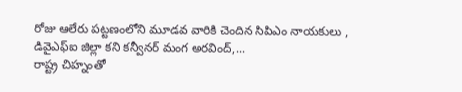రోజు ఆలేరు పట్టణంలోని మూడవ వారికి చెందిన సిపిఎం నాయకులు , డివైఎఫ్ఐ జిల్లా కని కన్వీనర్ మంగ అరవింద్,...
రాష్ట్ర చిహ్నంతో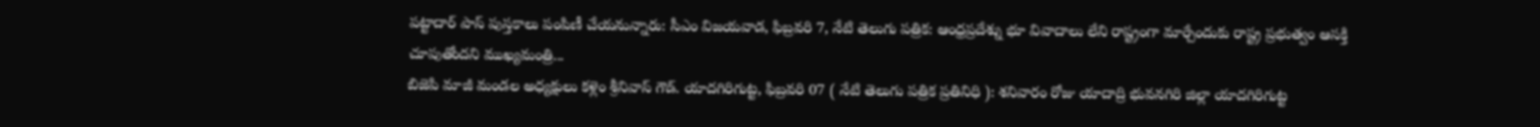పట్టాదార్ పాస్ పుస్తకాలు పంపిణీ చేయనున్నారు: సీఎం విజయవాడ, ఫిబ్రవరి 7, నేటి తెలుగు పత్రిక: ఆంధ్రప్రదేశ్ను భూ వివాదాలు లేని రాష్ట్రంగా మార్చేందుకు రాష్ట్ర ప్రభుత్వం ఆసక్తి చూపుతోందని ముఖ్యమంత్రి...
బిజెపి మాజీ మండల అధ్యక్షులు కళ్లెం శ్రీనివాస్ గౌడ్. యాదగిరిగుట్ట, ఫిబ్రవరి 07 ( నేటి తెలుగు పత్రిక ప్రతినిధి ): శనివారం రోజు యాదాద్రి భువనగిరి జిల్లా యాదగిరిగుట్ట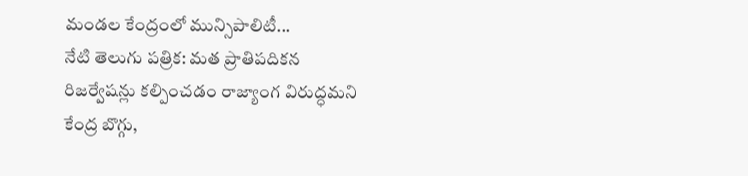మండల కేంద్రంలో మున్సిపాలిటీ...
నేటి తెలుగు పత్రిక: మత ప్రాతిపదికన రిజర్వేషన్లు కల్పించడం రాజ్యాంగ విరుద్ధమని కేంద్ర బొగ్గు,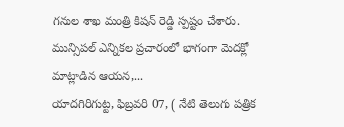గనుల శాఖ మంత్రి కిషన్ రెడ్డి స్పష్టం చేశారు. మున్సిపల్ ఎన్నికల ప్రచారంలో భాగంగా మెదక్లో మాట్లాడిన ఆయన,...
యాదగిరిగుట్ట, ఫిబ్రవరి 07, ( నేటి తెలుగు పత్రిక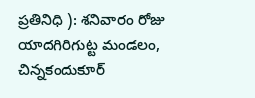ప్రతినిధి ): శనివారం రోజు యాదగిరిగుట్ట మండలం, చిన్నకందుకూర్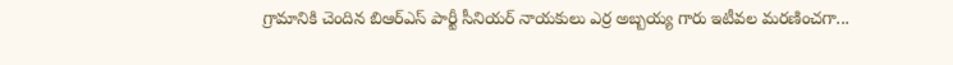గ్రామానికి చెందిన బిఆర్ఎస్ పార్టీ సీనియర్ నాయకులు ఎర్ర అబ్బయ్య గారు ఇటీవల మరణించగా...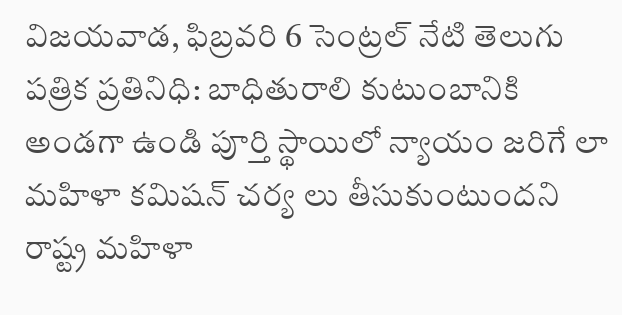విజయవాడ, ఫిబ్రవరి 6 సెంట్రల్ నేటి తెలుగు పత్రిక ప్రతినిధి: బాధితురాలి కుటుంబానికి అండగా ఉండి పూర్తి స్థాయిలో న్యాయం జరిగే లా మహిళా కమిషన్ చర్య లు తీసుకుంటుందని రాష్ట్ర మహిళా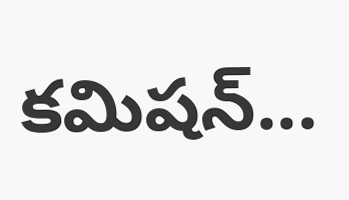కమిషన్...